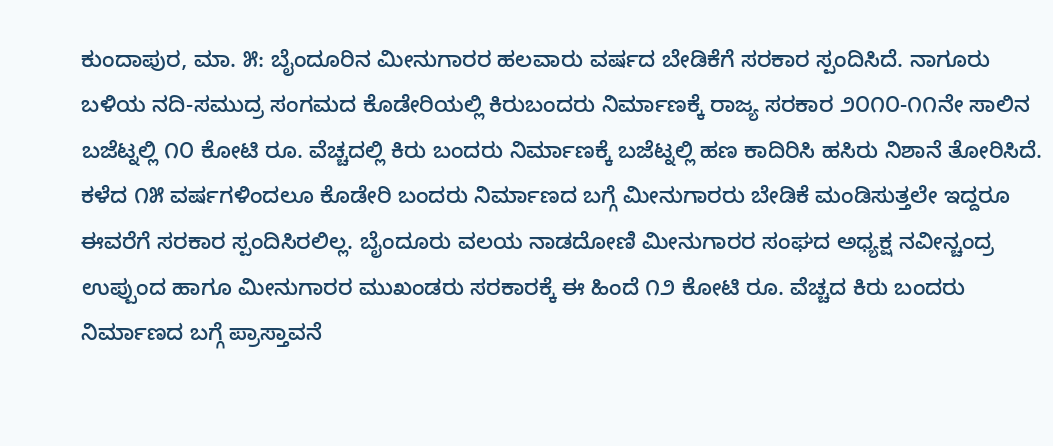ಕುಂದಾಪುರ, ಮಾ. ೫: ಬೈಂದೂರಿನ ಮೀನುಗಾರರ ಹಲವಾರು ವರ್ಷದ ಬೇಡಿಕೆಗೆ ಸರಕಾರ ಸ್ಪಂದಿಸಿದೆ. ನಾಗೂರು ಬಳಿಯ ನದಿ-ಸಮುದ್ರ ಸಂಗಮದ ಕೊಡೇರಿಯಲ್ಲಿ ಕಿರುಬಂದರು ನಿರ್ಮಾಣಕ್ಕೆ ರಾಜ್ಯ ಸರಕಾರ ೨೦೧೦-೧೧ನೇ ಸಾಲಿನ ಬಜೆಟ್ನಲ್ಲಿ ೧೦ ಕೋಟಿ ರೂ. ವೆಚ್ಚದಲ್ಲಿ ಕಿರು ಬಂದರು ನಿರ್ಮಾಣಕ್ಕೆ ಬಜೆಟ್ನಲ್ಲಿ ಹಣ ಕಾದಿರಿಸಿ ಹಸಿರು ನಿಶಾನೆ ತೋರಿಸಿದೆ.
ಕಳೆದ ೧೫ ವರ್ಷಗಳಿಂದಲೂ ಕೊಡೇರಿ ಬಂದರು ನಿರ್ಮಾಣದ ಬಗ್ಗೆ ಮೀನುಗಾರರು ಬೇಡಿಕೆ ಮಂಡಿಸುತ್ತಲೇ ಇದ್ದರೂ ಈವರೆಗೆ ಸರಕಾರ ಸ್ಪಂದಿಸಿರಲಿಲ್ಲ. ಬೈಂದೂರು ವಲಯ ನಾಡದೋಣಿ ಮೀನುಗಾರರ ಸಂಘದ ಅಧ್ಯಕ್ಷ ನವೀನ್ಚಂದ್ರ ಉಪ್ಪುಂದ ಹಾಗೂ ಮೀನುಗಾರರ ಮುಖಂಡರು ಸರಕಾರಕ್ಕೆ ಈ ಹಿಂದೆ ೧೨ ಕೋಟಿ ರೂ. ವೆಚ್ಚದ ಕಿರು ಬಂದರು ನಿರ್ಮಾಣದ ಬಗ್ಗೆ ಪ್ರಾಸ್ತಾವನೆ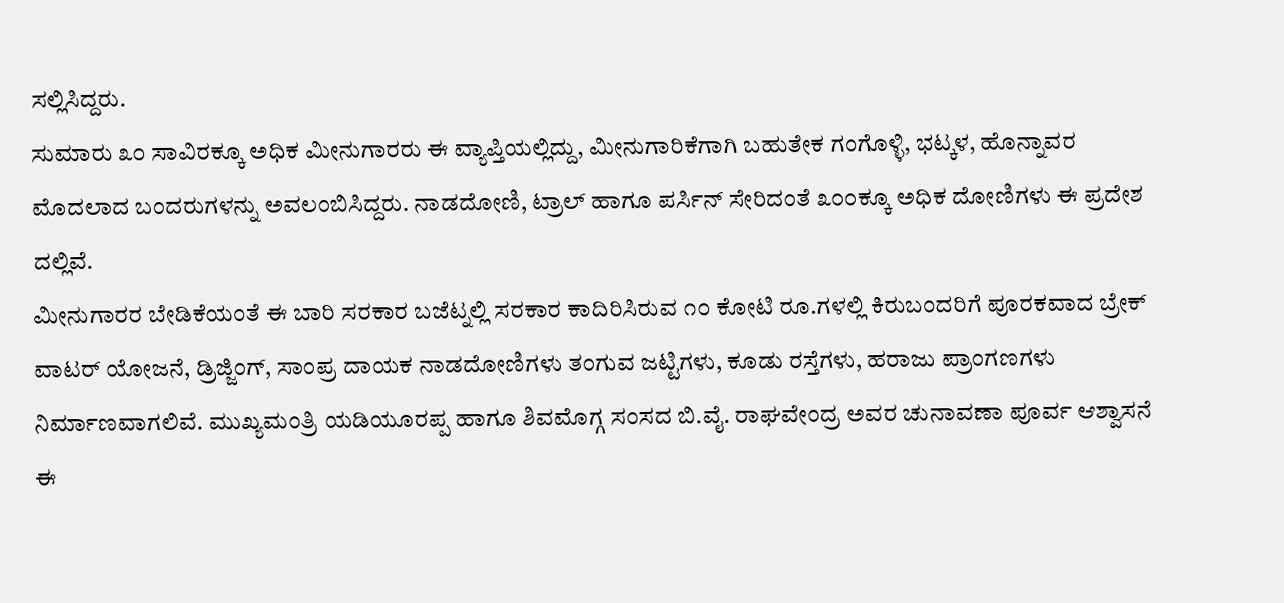ಸಲ್ಲಿಸಿದ್ದರು.
ಸುಮಾರು ೩೦ ಸಾವಿರಕ್ಕೂ ಅಧಿಕ ಮೀನುಗಾರರು ಈ ವ್ಯಾಪ್ತಿಯಲ್ಲಿದ್ದು, ಮೀನುಗಾರಿಕೆಗಾಗಿ ಬಹುತೇಕ ಗಂಗೊಳ್ಳಿ, ಭಟ್ಕಳ, ಹೊನ್ನಾವರ ಮೊದಲಾದ ಬಂದರುಗಳನ್ನು ಅವಲಂಬಿಸಿದ್ದರು. ನಾಡದೋಣಿ, ಟ್ರಾಲ್ ಹಾಗೂ ಪರ್ಸಿನ್ ಸೇರಿದಂತೆ ೩೦೦ಕ್ಕೂ ಅಧಿಕ ದೋಣಿಗಳು ಈ ಪ್ರದೇಶ ದಲ್ಲಿವೆ.
ಮೀನುಗಾರರ ಬೇಡಿಕೆಯಂತೆ ಈ ಬಾರಿ ಸರಕಾರ ಬಜೆಟ್ನಲ್ಲಿ ಸರಕಾರ ಕಾದಿರಿಸಿರುವ ೧೦ ಕೋಟಿ ರೂ.ಗಳಲ್ಲಿ ಕಿರುಬಂದರಿಗೆ ಪೂರಕವಾದ ಬ್ರೇಕ್ ವಾಟರ್ ಯೋಜನೆ, ಡ್ರಿಜ್ಜಿಂಗ್, ಸಾಂಪ್ರ ದಾಯಕ ನಾಡದೋಣಿಗಳು ತಂಗುವ ಜಟ್ಟಿಗಳು, ಕೂಡು ರಸ್ತೆಗಳು, ಹರಾಜು ಪ್ರಾಂಗಣಗಳು ನಿರ್ಮಾಣವಾಗಲಿವೆ. ಮುಖ್ಯಮಂತ್ರಿ ಯಡಿಯೂರಪ್ಪ ಹಾಗೂ ಶಿವಮೊಗ್ಗ ಸಂಸದ ಬಿ.ವೈ. ರಾಘವೇಂದ್ರ ಅವರ ಚುನಾವಣಾ ಪೂರ್ವ ಆಶ್ವಾಸನೆ ಈ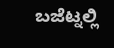ಬಜೆಟ್ನಲ್ಲಿ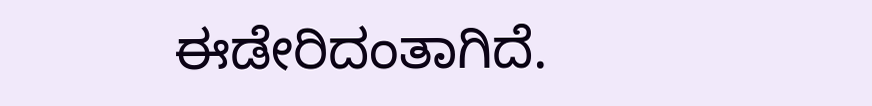ಈಡೇರಿದಂತಾಗಿದೆ.